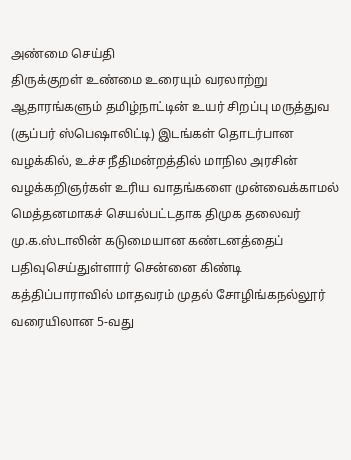அண்மை செய்தி
திருக்குறள் உண்மை உரையும் வரலாற்று ஆதாரங்களும் தமிழ்நாட்டின் உயர் சிறப்பு மருத்துவ (சூப்பர் ஸ்பெஷாலிட்டி) இடங்கள் தொடர்பான வழக்கில், உச்ச நீதிமன்றத்தில் மாநில அரசின் வழக்கறிஞர்கள் உரிய வாதங்களை முன்வைக்காமல் மெத்தனமாகச் செயல்பட்டதாக திமுக தலைவர் மு.க.ஸ்டாலின் கடுமையான கண்டனத்தைப் பதிவுசெய்துள்ளார் சென்னை கிண்டி கத்திப்பாராவில் மாதவரம் முதல் சோழிங்கநல்லூர் வரையிலான 5-வது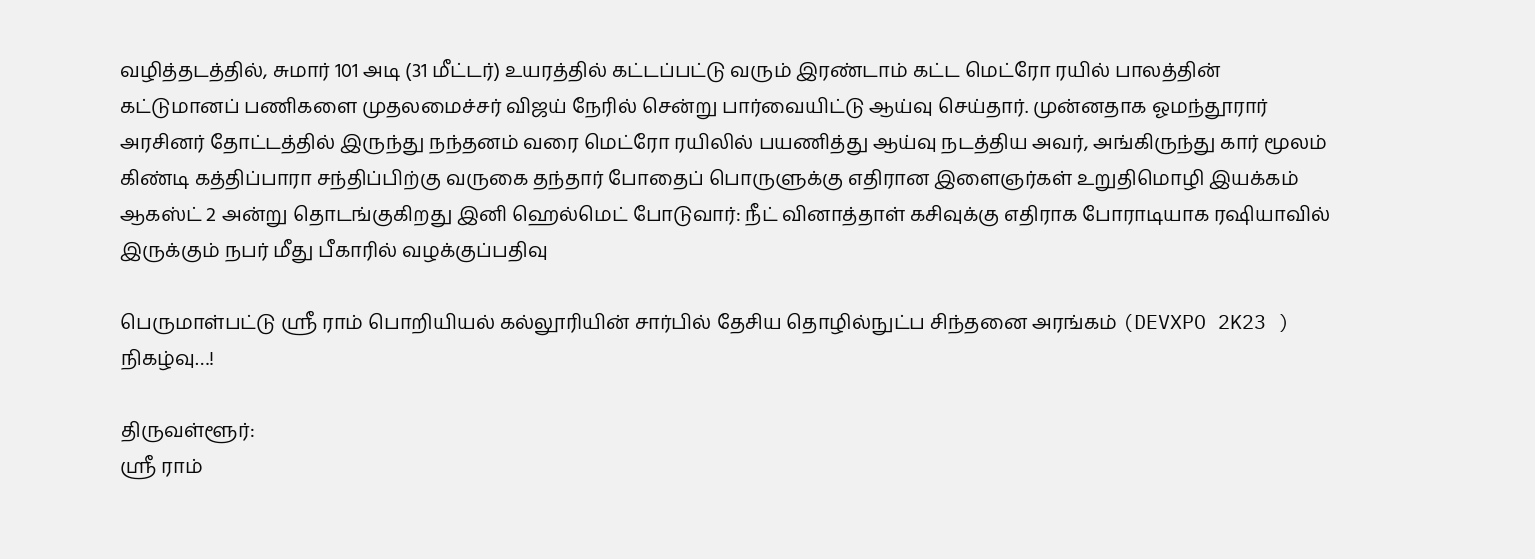வழித்தடத்தில், சுமார் 101 அடி (31 மீட்டர்) உயரத்தில் கட்டப்பட்டு வரும் இரண்டாம் கட்ட மெட்ரோ ரயில் பாலத்தின் கட்டுமானப் பணிகளை முதலமைச்சர் விஜய் நேரில் சென்று பார்வையிட்டு ஆய்வு செய்தார். முன்னதாக ஓமந்தூரார் அரசினர் தோட்டத்தில் இருந்து நந்தனம் வரை மெட்ரோ ரயிலில் பயணித்து ஆய்வு நடத்திய அவர், அங்கிருந்து கார் மூலம் கிண்டி கத்திப்பாரா சந்திப்பிற்கு வருகை தந்தார் போதைப் பொருளுக்கு எதிரான இளைஞர்கள் உறுதிமொழி இயக்கம் ஆகஸ்ட் 2 அன்று தொடங்குகிறது இனி ஹெல்மெட் போடுவார்: நீட் வினாத்தாள் கசிவுக்கு எதிராக போராடியாக ரஷியாவில் இருக்கும் நபர் மீது பீகாரில் வழக்குப்பதிவு

பெருமாள்பட்டு ஶ்ரீ ராம் பொறியியல் கல்லூரியின் சார்பில் தேசிய தொழில்நுட்ப சிந்தனை அரங்கம் (DEVXPO 2K23 ) நிகழ்வு…!

திருவள்ளூர்:
ஶ்ரீ ராம்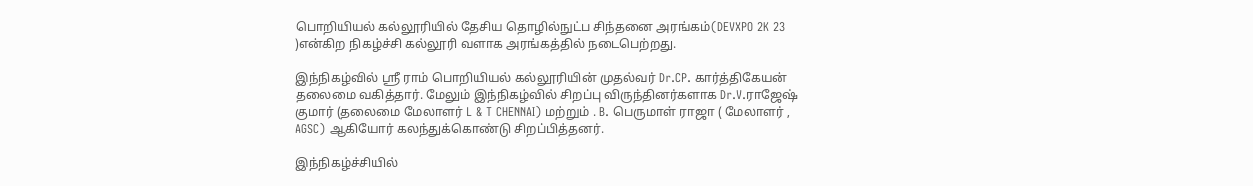பொறியியல் கல்லூரியில் தேசிய தொழில்நுட்ப சிந்தனை அரங்கம்(DEVXPO 2K 23 )என்கிற நிகழ்ச்சி கல்லூரி வளாக அரங்கத்தில் நடைபெற்றது.

இந்நிகழ்வில் ஶ்ரீ ராம் பொறியியல் கல்லூரியின் முதல்வர் Dr.CP. கார்த்திகேயன் தலைமை வகித்தார். மேலும் இந்நிகழ்வில் சிறப்பு விருந்தினர்களாக Dr.V.ராஜேஷ் குமார் (தலைமை மேலாளர் L & T CHENNAI) மற்றும் . B. பெருமாள் ராஜா ( மேலாளர் , AGSC) ஆகியோர் கலந்துக்கொண்டு சிறப்பித்தனர்.

இந்நிகழ்ச்சியில்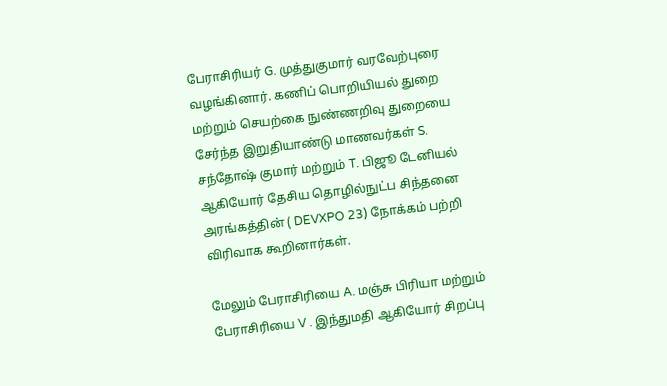பேராசிரியர் G. முத்துகுமார் வரவேற்புரை வழங்கினார். கணிப் பொறியியல் துறை மற்றும் செயற்கை நுண்ணறிவு துறையை சேர்ந்த இறுதியாண்டு மாணவர்கள் S. சந்தோஷ் குமார் மற்றும் T. பிஜூ டேனியல் ஆகியோர் தேசிய தொழில்நுட்ப சிந்தனை அரங்கத்தின் ( DEVXPO 23) நோக்கம் பற்றி விரிவாக கூறினார்கள்.

மேலும் பேராசிரியை A. மஞ்சு பிரியா மற்றும் பேராசிரியை V . இந்துமதி ஆகியோர் சிறப்பு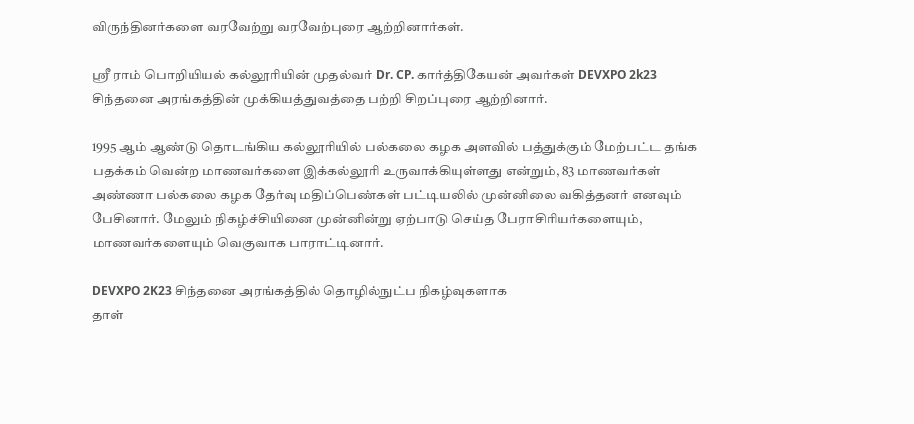விருந்தினர்களை வரவேற்று வரவேற்புரை ஆற்றினார்கள்.

ஶ்ரீ ராம் பொறியியல் கல்லூரியின் முதல்வர் Dr. CP. கார்த்திகேயன் அவர்கள் DEVXPO 2k23 சிந்தனை அரங்கத்தின் முக்கியத்துவத்தை பற்றி சிறப்புரை ஆற்றினார்.

1995 ஆம் ஆண்டு தொடங்கிய கல்லூரியில் பல்கலை கழக அளவில் பத்துக்கும் மேற்பட்ட தங்க பதக்கம் வென்ற மாணவர்களை இக்கல்லூரி உருவாக்கியுள்ளது என்றும், 83 மாணவர்கள் அண்ணா பல்கலை கழக தேர்வு மதிப்பெண்கள் பட்டியலில் முன்னிலை வகித்தனர் எனவும் பேசினார். மேலும் நிகழ்ச்சியினை முன்னின்று ஏற்பாடு செய்த பேராசிரியர்களையும், மாணவர்களையும் வெகுவாக பாராட்டினார்.

DEVXPO 2K23 சிந்தனை அரங்கத்தில் தொழில்நுட்ப நிகழ்வுகளாக
தாள்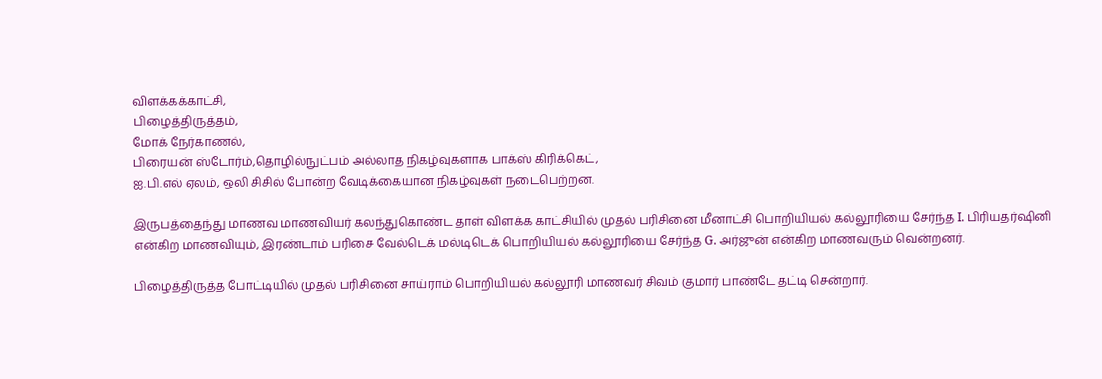விளக்கக்காட்சி,
பிழைத்திருத்தம்,
மோக் நேர்காணல்,
பிரையன் ஸ்டோர்ம்,தொழில்நுட்பம் அல்லாத நிகழ்வுகளாக பாக்ஸ் கிரிக்கெட்,
ஐ.பி.எல் ஏலம், ஒலி சிசில் போன்ற வேடிக்கையான நிகழ்வுகள் நடைபெற்றன.

இருபத்தைந்து மாணவ மாணவியர் கலந்துகொண்ட தாள் விளக்க காட்சியில் முதல் பரிசினை மீனாட்சி பொறியியல் கல்லூரியை சேர்ந்த I. பிரியதர்ஷினி என்கிற மாணவியும், இரண்டாம் பரிசை வேல்டெக் மல்டிடெக் பொறியியல் கல்லூரியை சேர்ந்த G. அர்ஜுன் என்கிற மாணவரும் வென்றனர்.

பிழைத்திருத்த போட்டியில் முதல் பரிசினை சாய்ராம் பொறியியல் கல்லூரி மாணவர் சிவம் குமார் பாண்டே தட்டி சென்றார்.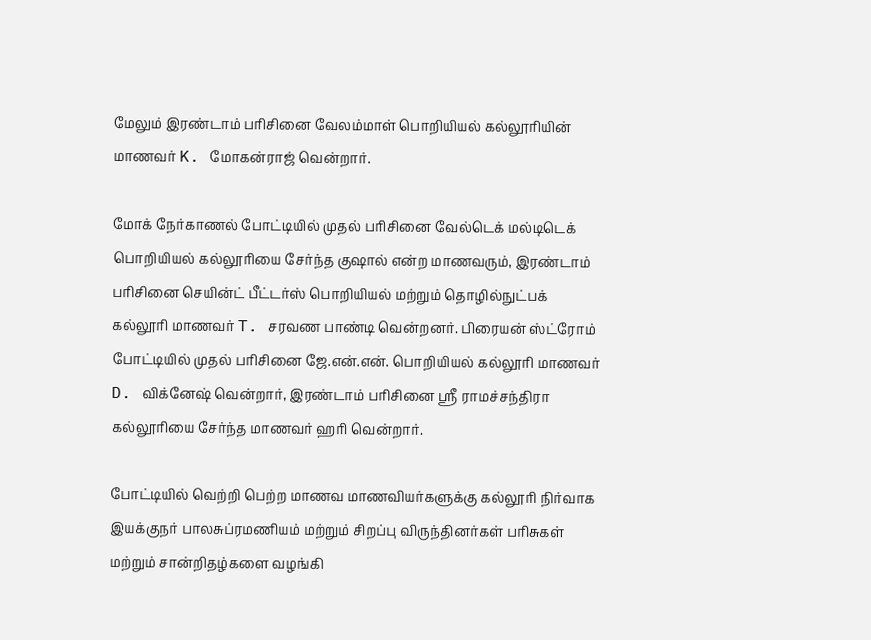மேலும் இரண்டாம் பரிசினை வேலம்மாள் பொறியியல் கல்லூரியின் மாணவர் K. மோகன்ராஜ் வென்றார்.

மோக் நேர்காணல் போட்டியில் முதல் பரிசினை வேல்டெக் மல்டிடெக் பொறியியல் கல்லூரியை சேர்ந்த குஷால் என்ற மாணவரும், இரண்டாம் பரிசினை செயின்ட் பீட்டர்ஸ் பொறியியல் மற்றும் தொழில்நுட்பக் கல்லூரி மாணவர் T. சரவண பாண்டி வென்றனர். பிரையன் ஸ்ட்ரோம் போட்டியில் முதல் பரிசினை ஜே.என்.என். பொறியியல் கல்லூரி மாணவர் D. விக்னேஷ் வென்றார், இரண்டாம் பரிசினை ஸ்ரீ ராமச்சந்திரா கல்லூரியை சேர்ந்த மாணவர் ஹரி வென்றார்.

போட்டியில் வெற்றி பெற்ற மாணவ மாணவியர்களுக்கு கல்லூரி நிர்வாக இயக்குநர் பாலசுப்ரமணியம் மற்றும் சிறப்பு விருந்தினர்கள் பரிசுகள் மற்றும் சான்றிதழ்களை வழங்கி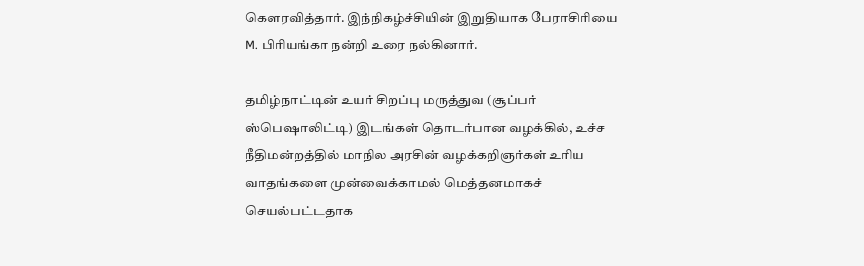கௌரவித்தார். இந்நிகழ்ச்சியின் இறுதியாக பேராசிரியை M. பிரியங்கா நன்றி உரை நல்கினார்.

தமிழ்நாட்டின் உயர் சிறப்பு மருத்துவ (சூப்பர் ஸ்பெஷாலிட்டி) இடங்கள் தொடர்பான வழக்கில், உச்ச நீதிமன்றத்தில் மாநில அரசின் வழக்கறிஞர்கள் உரிய வாதங்களை முன்வைக்காமல் மெத்தனமாகச் செயல்பட்டதாக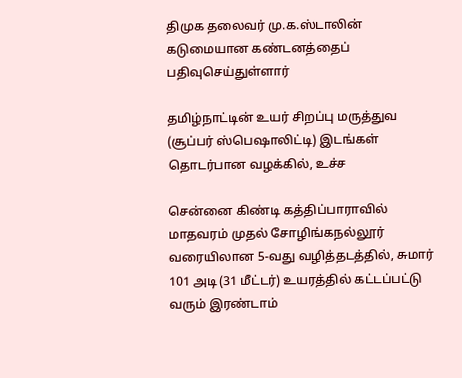திமுக தலைவர் மு.க.ஸ்டாலின் கடுமையான கண்டனத்தைப் பதிவுசெய்துள்ளார்

தமிழ்நாட்டின் உயர் சிறப்பு மருத்துவ (சூப்பர் ஸ்பெஷாலிட்டி) இடங்கள் தொடர்பான வழக்கில், உச்ச

சென்னை கிண்டி கத்திப்பாராவில் மாதவரம் முதல் சோழிங்கநல்லூர் வரையிலான 5-வது வழித்தடத்தில், சுமார் 101 அடி (31 மீட்டர்) உயரத்தில் கட்டப்பட்டு வரும் இரண்டாம்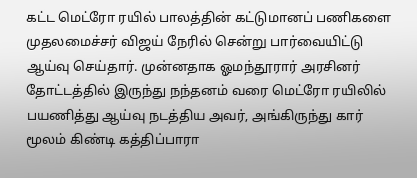கட்ட மெட்ரோ ரயில் பாலத்தின் கட்டுமானப் பணிகளை முதலமைச்சர் விஜய் நேரில் சென்று பார்வையிட்டு ஆய்வு செய்தார். முன்னதாக ஓமந்தூரார் அரசினர் தோட்டத்தில் இருந்து நந்தனம் வரை மெட்ரோ ரயிலில் பயணித்து ஆய்வு நடத்திய அவர், அங்கிருந்து கார் மூலம் கிண்டி கத்திப்பாரா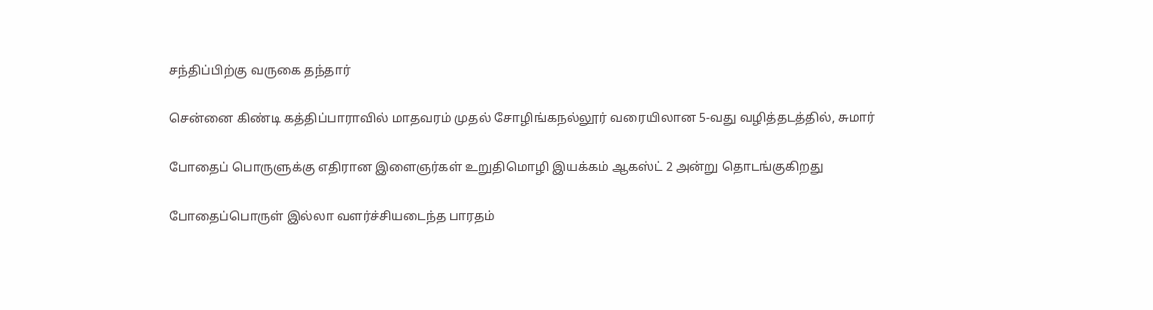சந்திப்பிற்கு வருகை தந்தார்

சென்னை கிண்டி கத்திப்பாராவில் மாதவரம் முதல் சோழிங்கநல்லூர் வரையிலான 5-வது வழித்தடத்தில், சுமார்

போதைப் பொருளுக்கு எதிரான இளைஞர்கள் உறுதிமொழி இயக்கம் ஆகஸ்ட் 2 அன்று தொடங்குகிறது

போதைப்பொருள் இல்லா வளர்ச்சியடைந்த பாரதம்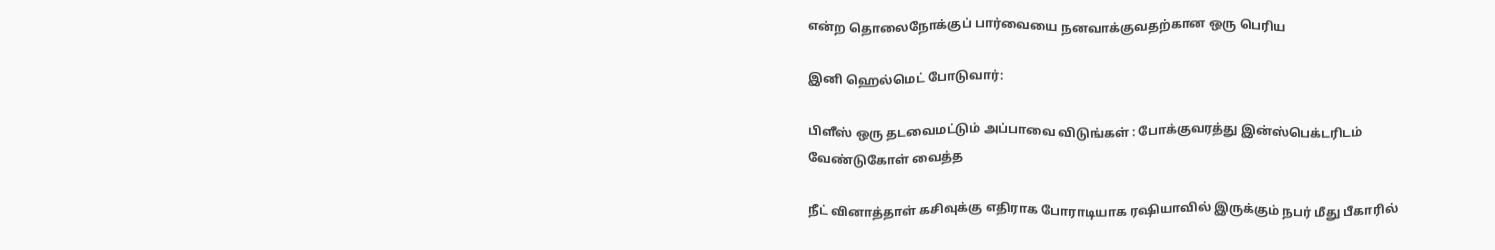என்ற தொலைநோக்குப் பார்வையை நனவாக்குவதற்கான ஒரு பெரிய

இனி ஹெல்மெட் போடுவார்:

பிளீஸ் ஒரு தடவைமட்டும் அப்பாவை விடுங்கள் : போக்குவரத்து இன்ஸ்பெக்டரிடம் வேண்டுகோள் வைத்த

நீட் வினாத்தாள் கசிவுக்கு எதிராக போராடியாக ரஷியாவில் இருக்கும் நபர் மீது பீகாரில்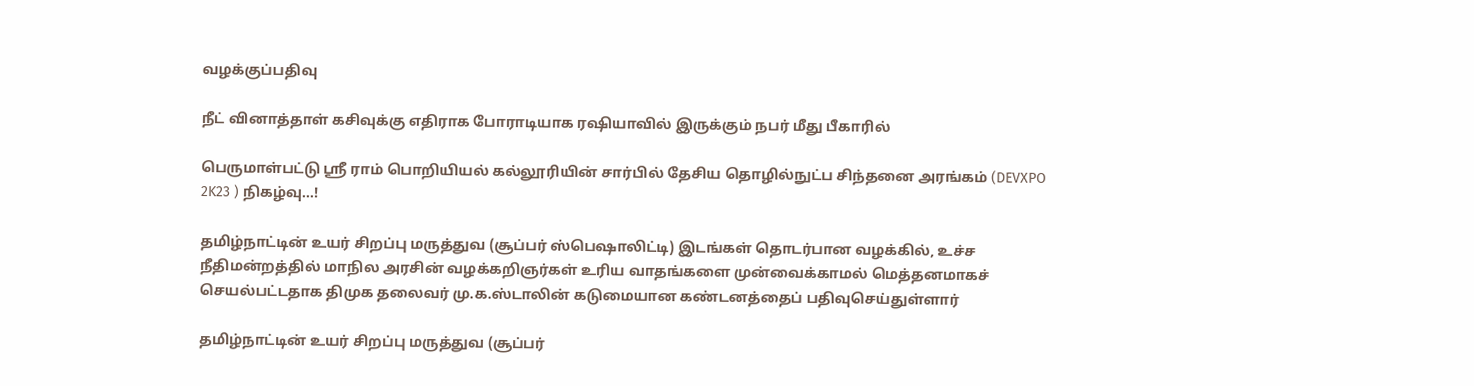வழக்குப்பதிவு

நீட் வினாத்தாள் கசிவுக்கு எதிராக போராடியாக ரஷியாவில் இருக்கும் நபர் மீது பீகாரில்

பெருமாள்பட்டு ஶ்ரீ ராம் பொறியியல் கல்லூரியின் சார்பில் தேசிய தொழில்நுட்ப சிந்தனை அரங்கம் (DEVXPO 2K23 ) நிகழ்வு…!

தமிழ்நாட்டின் உயர் சிறப்பு மருத்துவ (சூப்பர் ஸ்பெஷாலிட்டி) இடங்கள் தொடர்பான வழக்கில், உச்ச நீதிமன்றத்தில் மாநில அரசின் வழக்கறிஞர்கள் உரிய வாதங்களை முன்வைக்காமல் மெத்தனமாகச் செயல்பட்டதாக திமுக தலைவர் மு.க.ஸ்டாலின் கடுமையான கண்டனத்தைப் பதிவுசெய்துள்ளார்

தமிழ்நாட்டின் உயர் சிறப்பு மருத்துவ (சூப்பர்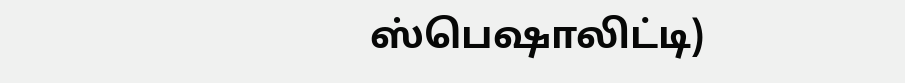ஸ்பெஷாலிட்டி)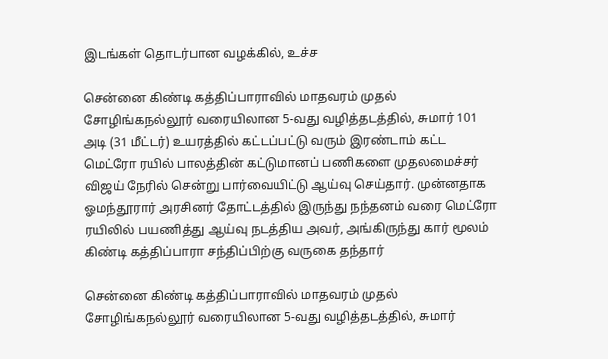இடங்கள் தொடர்பான வழக்கில், உச்ச

சென்னை கிண்டி கத்திப்பாராவில் மாதவரம் முதல் சோழிங்கநல்லூர் வரையிலான 5-வது வழித்தடத்தில், சுமார் 101 அடி (31 மீட்டர்) உயரத்தில் கட்டப்பட்டு வரும் இரண்டாம் கட்ட மெட்ரோ ரயில் பாலத்தின் கட்டுமானப் பணிகளை முதலமைச்சர் விஜய் நேரில் சென்று பார்வையிட்டு ஆய்வு செய்தார். முன்னதாக ஓமந்தூரார் அரசினர் தோட்டத்தில் இருந்து நந்தனம் வரை மெட்ரோ ரயிலில் பயணித்து ஆய்வு நடத்திய அவர், அங்கிருந்து கார் மூலம் கிண்டி கத்திப்பாரா சந்திப்பிற்கு வருகை தந்தார்

சென்னை கிண்டி கத்திப்பாராவில் மாதவரம் முதல் சோழிங்கநல்லூர் வரையிலான 5-வது வழித்தடத்தில், சுமார்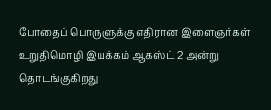போதைப் பொருளுக்கு எதிரான இளைஞர்கள் உறுதிமொழி இயக்கம் ஆகஸ்ட் 2 அன்று தொடங்குகிறது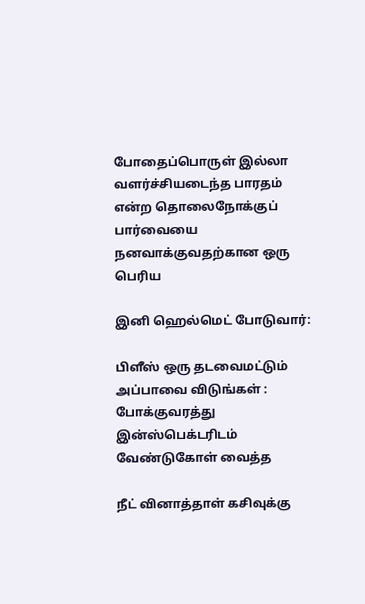போதைப்பொருள் இல்லா வளர்ச்சியடைந்த பாரதம் என்ற தொலைநோக்குப் பார்வையை நனவாக்குவதற்கான ஒரு பெரிய

இனி ஹெல்மெட் போடுவார்:

பிளீஸ் ஒரு தடவைமட்டும் அப்பாவை விடுங்கள் : போக்குவரத்து இன்ஸ்பெக்டரிடம் வேண்டுகோள் வைத்த

நீட் வினாத்தாள் கசிவுக்கு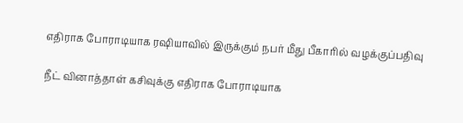எதிராக போராடியாக ரஷியாவில் இருக்கும் நபர் மீது பீகாரில் வழக்குப்பதிவு

நீட் வினாத்தாள் கசிவுக்கு எதிராக போராடியாக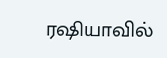ரஷியாவில்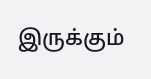இருக்கும்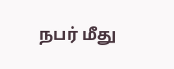நபர் மீது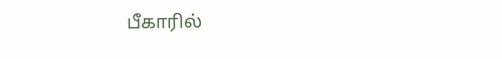பீகாரில்